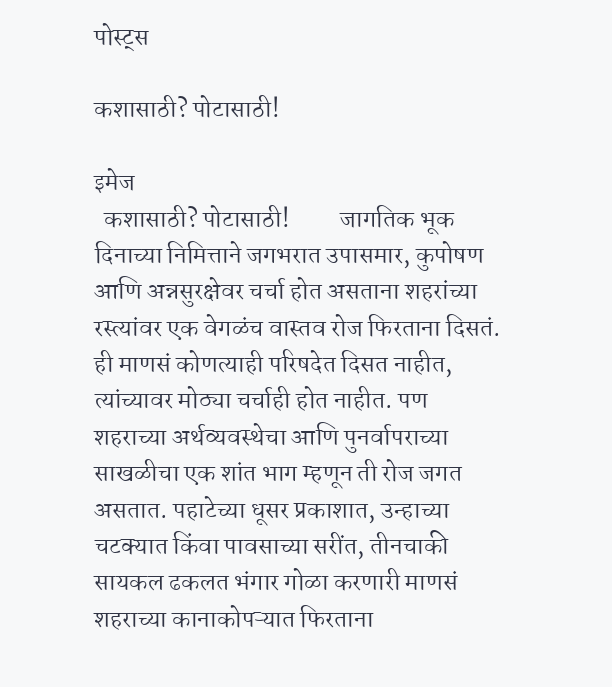पोस्ट्स

कशासाठी? पोटासाठी!

इमेज
  कशासाठी? पोटासाठी!          जागतिक भूक दिनाच्या निमित्ताने जगभरात उपासमार, कुपोषण आणि अन्नसुरक्षेवर चर्चा होत असताना शहरांच्या रस्त्यांवर एक वेगळंच वास्तव रोज फिरताना दिसतं. ही माणसं कोणत्याही परिषदेत दिसत नाहीत, त्यांच्यावर मोठ्या चर्चाही होत नाहीत. पण शहराच्या अर्थव्यवस्थेचा आणि पुनर्वापराच्या साखळीचा एक शांत भाग म्हणून ती रोज जगत असतात. पहाटेच्या धूसर प्रकाशात, उन्हाच्या चटक्यात किंवा पावसाच्या सरींत, तीनचाकी सायकल ढकलत भंगार गोळा करणारी माणसं शहराच्या कानाकोपऱ्यात फिरताना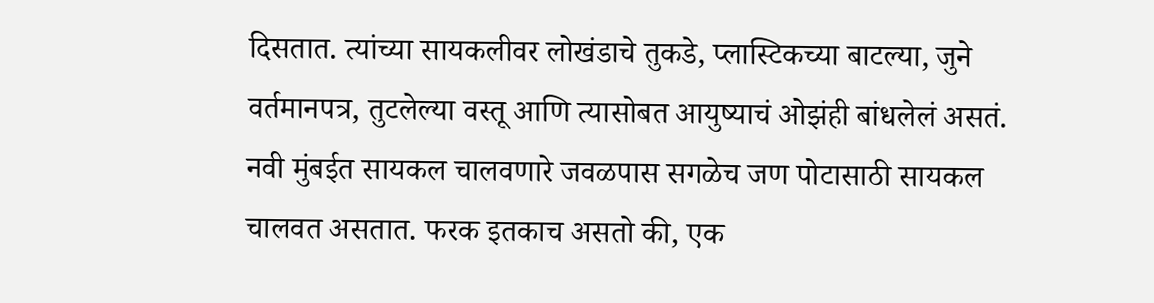दिसतात. त्यांच्या सायकलीवर लोखंडाचे तुकडे, प्लास्टिकच्या बाटल्या, जुने वर्तमानपत्र, तुटलेल्या वस्तू आणि त्यासोबत आयुष्याचं ओझंही बांधलेलं असतं.         नवी मुंबईत सायकल चालवणारे जवळपास सगळेच जण पोटासाठी सायकल चालवत असतात. फरक इतकाच असतो की, एक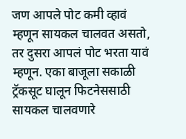जण आपले पोट कमी व्हावं म्हणून सायकल चालवत असतो, तर दुसरा आपलं पोट भरता यावं म्हणून. एका बाजूला सकाळी ट्रॅकसूट घालून फिटनेससाठी सायकल चालवणारे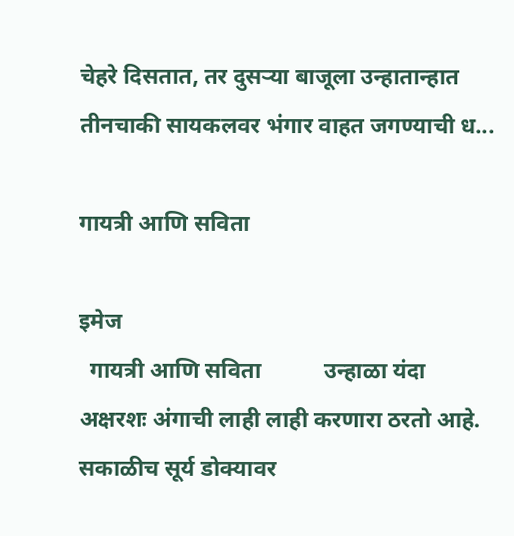चेहरे दिसतात, तर दुसऱ्या बाजूला उन्हातान्हात तीनचाकी सायकलवर भंगार वाहत जगण्याची ध...

गायत्री आणि सविता

इमेज
  गायत्री आणि सविता           उन्हाळा यंदा अक्षरशः अंगाची लाही लाही करणारा ठरतो आहे. सकाळीच सूर्य डोक्यावर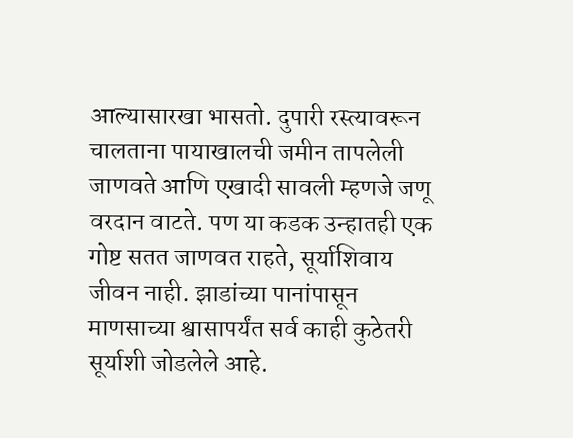आल्यासारखा भासतो. दुपारी रस्त्यावरून चालताना पायाखालची जमीन तापलेली जाणवते आणि एखादी सावली म्हणजे जणू वरदान वाटते. पण या कडक उन्हातही एक गोष्ट सतत जाणवत राहते, सूर्याशिवाय जीवन नाही. झाडांच्या पानांपासून माणसाच्या श्वासापर्यंत सर्व काही कुठेतरी सूर्याशी जोडलेले आहे.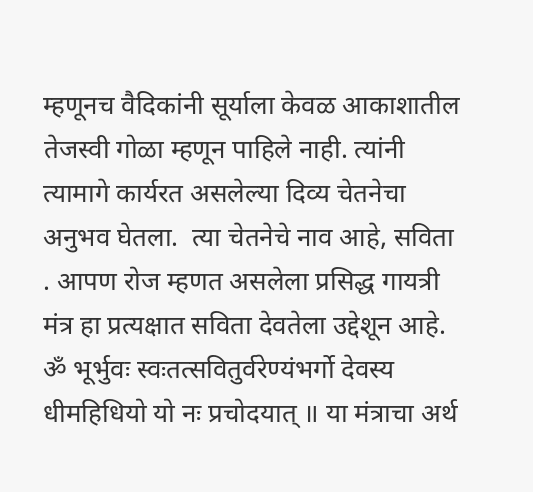म्हणूनच वैदिकांनी सूर्याला केवळ आकाशातील तेजस्वी गोळा म्हणून पाहिले नाही. त्यांनी त्यामागे कार्यरत असलेल्या दिव्य चेतनेचा अनुभव घेतला.  त्या चेतनेचे नाव आहे, सविता . आपण रोज म्हणत असलेला प्रसिद्ध गायत्री मंत्र हा प्रत्यक्षात सविता देवतेला उद्देशून आहे. ॐ भूर्भुवः स्वःतत्सवितुर्वरेण्यंभर्गो देवस्य धीमहिधियो यो नः प्रचोदयात् ॥ या मंत्राचा अर्थ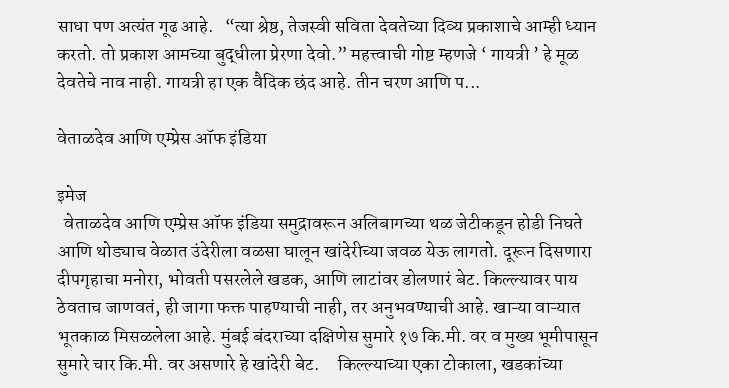साधा पण अत्यंत गूढ आहे.   “त्या श्रेष्ठ, तेजस्वी सविता देवतेच्या दिव्य प्रकाशाचे आम्ही ध्यान करतो. तो प्रकाश आमच्या बुद्धीला प्रेरणा देवो.” महत्त्वाची गोष्ट म्हणजे ‘ गायत्री ’ हे मूळ देवतेचे नाव नाही. गायत्री हा एक वैदिक छंद आहे. तीन चरण आणि प...

वेताळदेव आणि एम्प्रेस ऑफ इंडिया

इमेज
  वेताळदेव आणि एम्प्रेस ऑफ इंडिया समुद्रावरून अलिबागच्या थळ जेटीकडून होडी निघते आणि थोड्याच वेळात उंदेरीला वळसा घालून खांदेरीच्या जवळ येऊ लागतो. दूरून दिसणारा दीपगृहाचा मनोरा, भोवती पसरलेले खडक, आणि लाटांवर डोलणारं बेट. किल्ल्यावर पाय ठेवताच जाणवतं, ही जागा फक्त पाहण्याची नाही, तर अनुभवण्याची आहे. खाऱ्या वाऱ्यात भूतकाळ मिसळलेला आहे. मुंबई बंदराच्या दक्षिणेस सुमारे १७ कि.मी. वर व मुख्य भूमीपासून सुमारे चार कि.मी. वर असणारे हे खांदेरी बेट.     किल्ल्याच्या एका टोकाला, खडकांच्या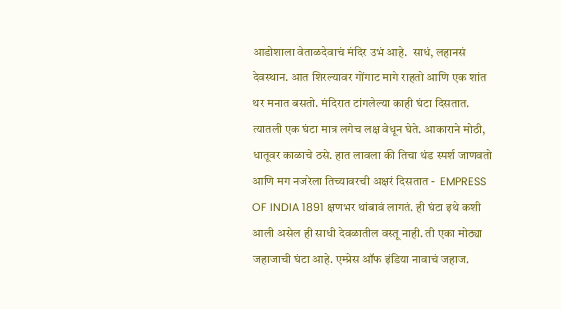आडोशाला वेताळदेवाचं मंदिर उभं आहे.  साधं, लहानसं देवस्थान. आत शिरल्यावर गोंगाट मागे राहतो आणि एक शांत थर मनात बसतो. मंदिरात टांगलेल्या काही घंटा दिसतात. त्यातली एक घंटा मात्र लगेच लक्ष वेधून घेते. आकाराने मोठी, धातूवर काळाचे ठसे. हात लावला की तिचा थंड स्पर्श जाणवतो आणि मग नजरेला तिच्यावरची अक्षरं दिसतात -  EMPRESS OF INDIA 1891 क्षणभर थांबावं लागतं. ही घंटा इथे कशी आली असेल ही साधी देवळातील वस्तू नाही. ती एका मोठ्या  जहाजाची घंटा आहे. एम्प्रेस ऑफ इंडिया नावाचं जहाज.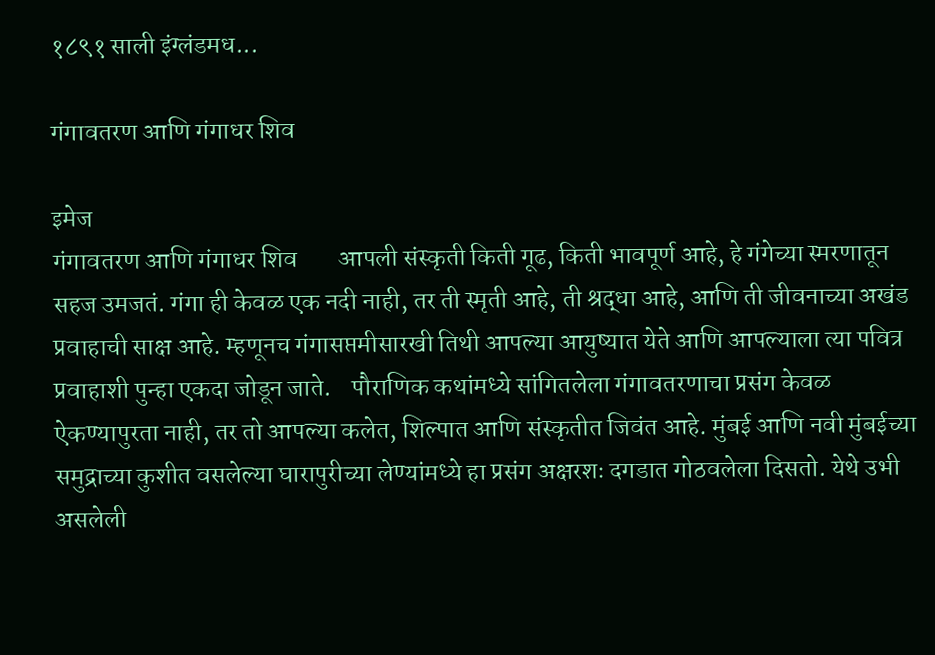१८९१ साली इंग्लंडमध...

गंगावतरण आणि गंगाधर शिव

इमेज
गंगावतरण आणि गंगाधर शिव        आपली संस्कृती किती गूढ, किती भावपूर्ण आहे, हे गंगेच्या स्मरणातून सहज उमजतं. गंगा ही केवळ एक नदी नाही, तर ती स्मृती आहे, ती श्रद्धा आहे, आणि ती जीवनाच्या अखंड प्रवाहाची साक्ष आहे. म्हणूनच गंगासप्तमीसारखी तिथी आपल्या आयुष्यात येते आणि आपल्याला त्या पवित्र प्रवाहाशी पुन्हा एकदा जोडून जाते.    पौराणिक कथांमध्ये सांगितलेला गंगावतरणाचा प्रसंग केवळ ऐकण्यापुरता नाही, तर तो आपल्या कलेत, शिल्पात आणि संस्कृतीत जिवंत आहे. मुंबई आणि नवी मुंबईच्या समुद्राच्या कुशीत वसलेल्या घारापुरीच्या लेण्यांमध्ये हा प्रसंग अक्षरशः दगडात गोठवलेला दिसतो. येथे उभी असलेली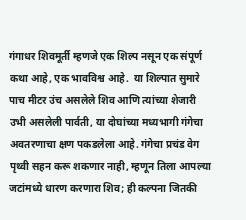गंगाधर शिवमूर्ती म्हणजे एक शिल्प नसून एक संपूर्ण कथा आहे, एक भावविश्व आहे.  या शिल्पात सुमारे पाच मीटर उंच असलेले शिव आणि त्यांच्या शेजारी उभी असलेली पार्वती, या दोघांच्या मध्यभागी गंगेचा अवतरणाचा क्षण पकडलेला आहे. गंगेचा प्रचंड वेग पृथ्वी सहन करू शकणार नाही, म्हणून तिला आपल्या जटांमध्ये धारण करणारा शिव; ही कल्पना जितकी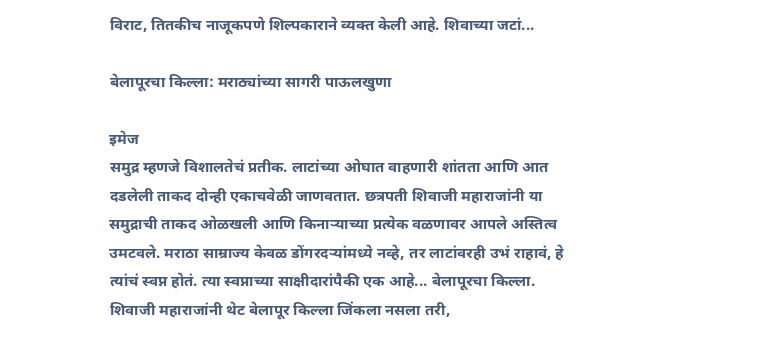विराट, तितकीच नाजूकपणे शिल्पकाराने व्यक्त केली आहे. शिवाच्या जटां...

बेलापूरचा किल्ला: मराठ्यांच्या सागरी पाऊलखुणा

इमेज
समुद्र म्हणजे विशालतेचं प्रतीक. लाटांच्या ओघात वाहणारी शांतता आणि आत दडलेली ताकद दोन्ही एकाचवेळी जाणवतात. छत्रपती शिवाजी महाराजांनी या समुद्राची ताकद ओळखली आणि किनाऱ्याच्या प्रत्येक वळणावर आपले अस्तित्व उमटवले. मराठा साम्राज्य केवळ डोंगरदऱ्यांमध्ये नव्हे, तर लाटांवरही उभं राहावं, हे त्यांचं स्वप्न होतं. त्या स्वप्नाच्या साक्षीदारांपैकी एक आहे... बेलापूरचा किल्ला. शिवाजी महाराजांनी थेट बेलापूर किल्ला जिंकला नसला तरी,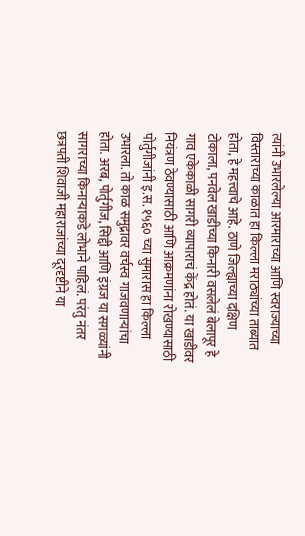त्यांनी उभारलेल्या आरमाराच्या आणि स्वराज्याच्या विस्ताराच्या काळात हा किल्ला मराठ्यांच्या ताब्यात होता, हे महत्त्वाचे आहे. ठाणे जिल्ह्याच्या दक्षिण टोकाला, पनवेल खाडीच्या किनारी वसलेलं बेलापूर हे गाव एकेकाळी सागरी व्यापाराचं केंद्र होतं. या खाडीवर नियंत्रण ठेवण्यासाठी आणि आक्रमणांना रोखण्यासाठी पोर्तुगीजांनी इ.स. १५६० च्या सुमारास हा किल्ला उभारला. तो काळ समुद्रावर वर्चस्व गाजवणाऱ्यांचा होता. अरब, पोर्तुगीज, सिद्दी आणि इंग्रज या सगळ्यांनी सागराच्या किनाऱ्याकडे लोभाने पाहिलं. परंतु नंतर छत्रपती शिवाजी महाराजांच्या दूरदृष्टीने या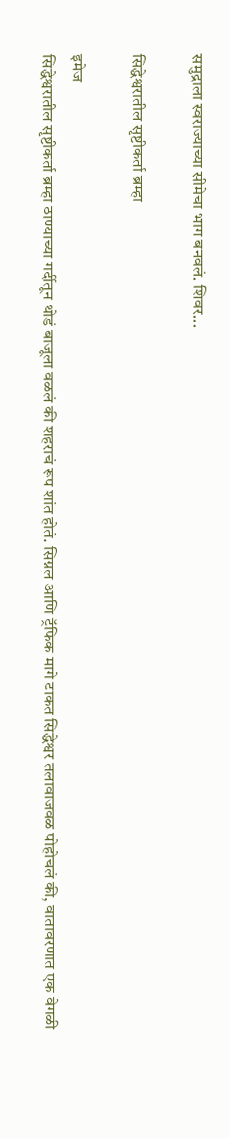समुद्राला स्वराज्याच्या सीमेचा भाग बनवलं. शिवर...

सिद्धेश्वरातील सृष्टीकर्ता ब्रम्हा

इमेज
सिद्धेश्वरातील सृष्टीकर्ता ब्रम्हा ठाण्याच्या गर्दीतून थोडं बाजूला वळलं की शहराचं रूप शांत होतं. सिग्नल आणि ट्रॅफिक मागे टाकत सिद्धेश्वर तलावाजवळ पोहोचलं की, वातावरणात एक वेगळी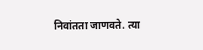निवांतता जाणवते. त्या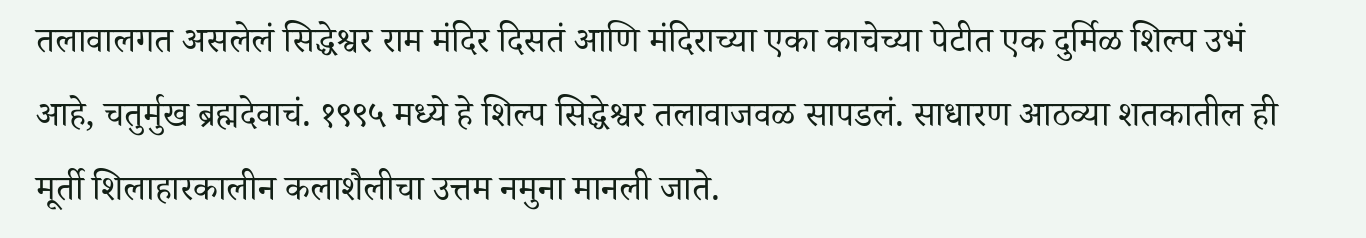तलावालगत असलेलं सिद्धेश्वर राम मंदिर दिसतं आणि मंदिराच्या एका काचेच्या पेटीत एक दुर्मिळ शिल्प उभं आहे, चतुर्मुख ब्रह्मदेवाचं. १९९५ मध्ये हे शिल्प सिद्धेश्वर तलावाजवळ सापडलं. साधारण आठव्या शतकातील ही मूर्ती शिलाहारकालीन कलाशैलीचा उत्तम नमुना मानली जाते.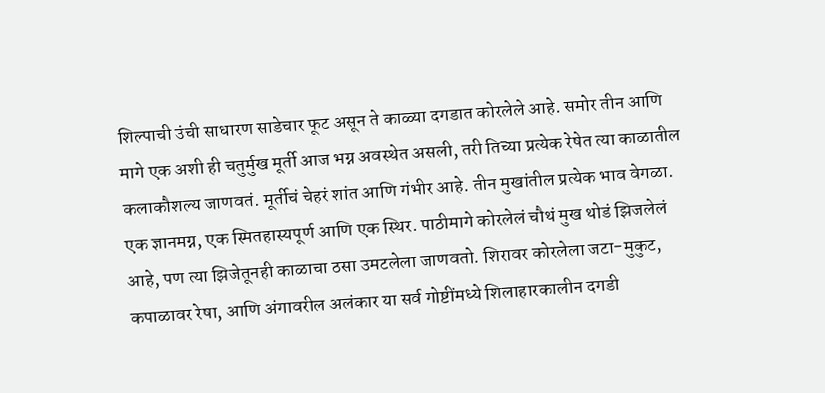शिल्पाची उंची साधारण साडेचार फूट असून ते काळ्या दगडात कोरलेले आहे. समोर तीन आणि मागे एक अशी ही चतुर्मुख मूर्ती आज भग्न अवस्थेत असली, तरी तिच्या प्रत्येक रेषेत त्या काळातील कलाकौशल्य जाणवतं. मूर्तीचं चेहरं शांत आणि गंभीर आहे. तीन मुखांतील प्रत्येक भाव वेगळा. एक ज्ञानमग्न, एक स्मितहास्यपूर्ण आणि एक स्थिर. पाठीमागे कोरलेलं चौथं मुख थोडं झिजलेलं आहे, पण त्या झिजेतूनही काळाचा ठसा उमटलेला जाणवतो. शिरावर कोरलेला जटा-मुकुट, कपाळावर रेषा, आणि अंगावरील अलंकार या सर्व गोष्टींमध्ये शिलाहारकालीन दगडी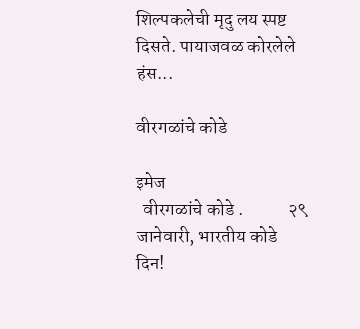शिल्पकलेची मृदु लय स्पष्ट दिसते. पायाजवळ कोरलेले हंस...

वीरगळांचे कोडे

इमेज
  वीरगळांचे कोडे .            २९ जानेवारी, भारतीय कोडे दिन!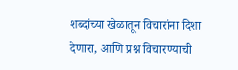शब्दांच्या खेळातून विचारांना दिशा देणारा, आणि प्रश्न विचारण्याची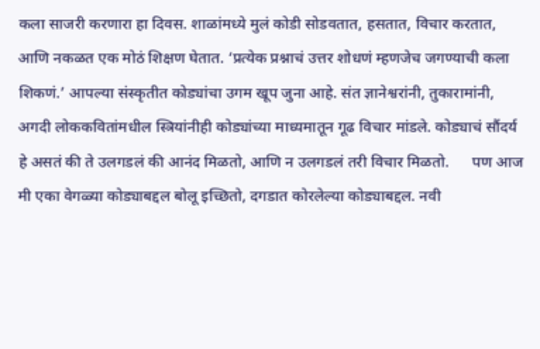कला साजरी करणारा हा दिवस. शाळांमध्ये मुलं कोडी सोडवतात, हसतात, विचार करतात, आणि नकळत एक मोठं शिक्षण घेतात. ‘प्रत्येक प्रश्नाचं उत्तर शोधणं म्हणजेच जगण्याची कला शिकणं.’ आपल्या संस्कृतीत कोड्यांचा उगम खूप जुना आहे. संत ज्ञानेश्वरांनी, तुकारामांनी, अगदी लोककवितांमधील स्त्रियांनीही कोड्यांच्या माध्यमातून गूढ विचार मांडले. कोड्याचं सौंदर्य हे असतं की ते उलगडलं की आनंद मिळतो, आणि न उलगडलं तरी विचार मिळतो.      पण आज मी एका वेगळ्या कोड्याबद्दल बोलू इच्छितो, दगडात कोरलेल्या कोड्याबद्दल. नवी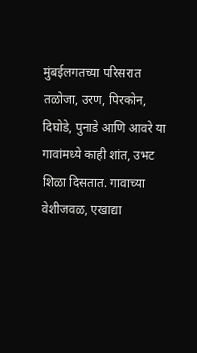मुंबईलगतच्या परिसरात तळोजा, उरण, पिरकोन, दिघोडे, पुनाडे आणि आवरे या गावांमध्ये काही शांत, उभट शिळा दिसतात. गावाच्या वेशीजवळ, एखाद्या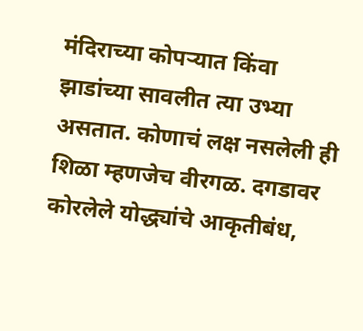मंदिराच्या कोपऱ्यात किंवा झाडांच्या सावलीत त्या उभ्या असतात. कोणाचं लक्ष नसलेली ही शिळा म्हणजेच वीरगळ. दगडावर कोरलेले योद्ध्यांचे आकृतीबंध,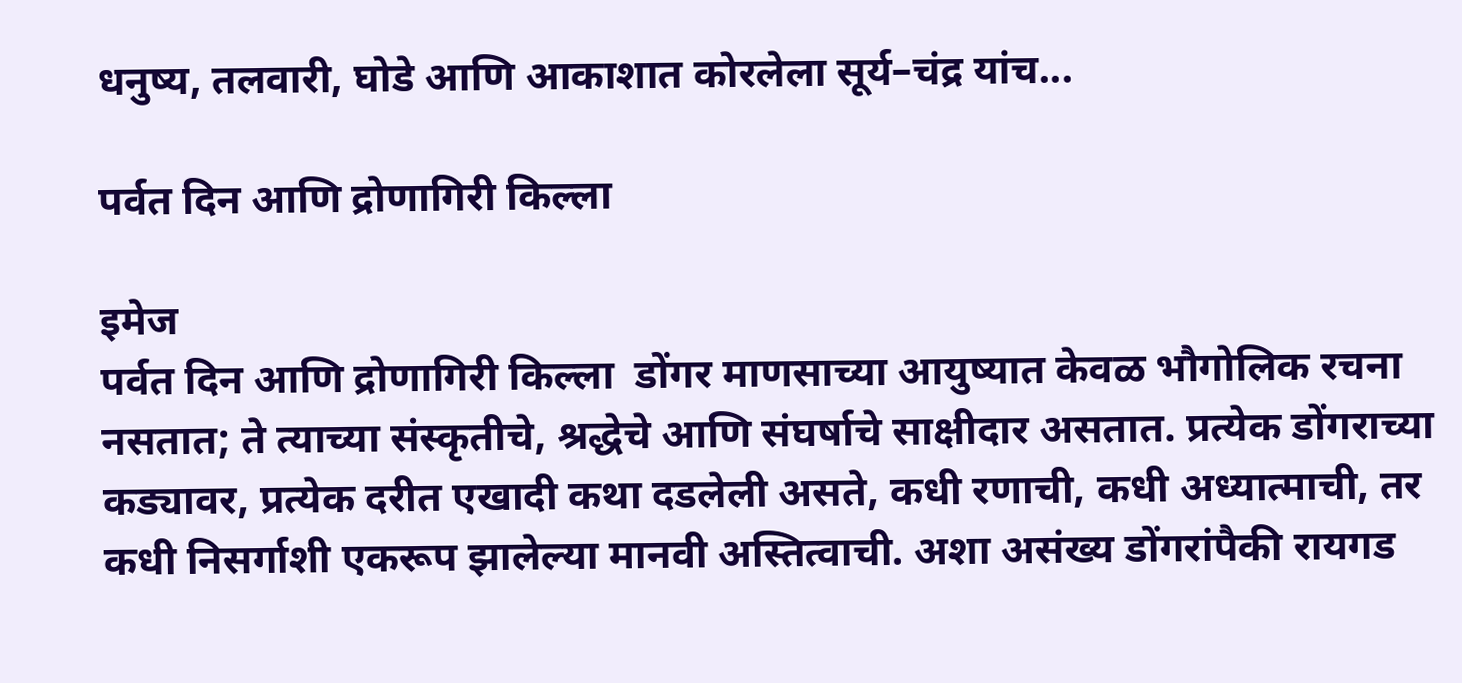धनुष्य, तलवारी, घोडे आणि आकाशात कोरलेला सूर्य–चंद्र यांच...

पर्वत दिन आणि द्रोणागिरी किल्ला

इमेज
पर्वत दिन आणि द्रोणागिरी किल्ला  डोंगर माणसाच्या आयुष्यात केवळ भौगोलिक रचना नसतात; ते त्याच्या संस्कृतीचे, श्रद्धेचे आणि संघर्षाचे साक्षीदार असतात. प्रत्येक डोंगराच्या कड्यावर, प्रत्येक दरीत एखादी कथा दडलेली असते, कधी रणाची, कधी अध्यात्माची, तर कधी निसर्गाशी एकरूप झालेल्या मानवी अस्तित्वाची. अशा असंख्य डोंगरांपैकी रायगड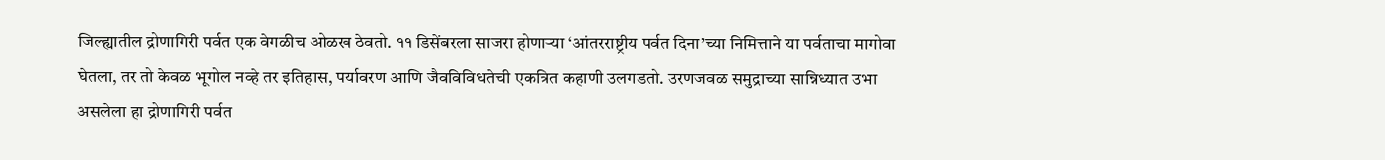जिल्ह्यातील द्रोणागिरी पर्वत एक वेगळीच ओळख ठेवतो. ११ डिसेंबरला साजरा होणाऱ्या ‘आंतरराष्ट्रीय पर्वत दिना’च्या निमित्ताने या पर्वताचा मागोवा घेतला, तर तो केवळ भूगोल नव्हे तर इतिहास, पर्यावरण आणि जैवविविधतेची एकत्रित कहाणी उलगडतो. उरणजवळ समुद्राच्या सान्निध्यात उभा असलेला हा द्रोणागिरी पर्वत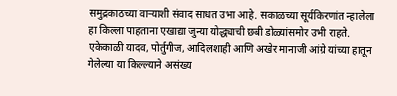समुद्रकाठच्या वाऱ्याशी संवाद साधत उभा आहे. सकाळच्या सूर्यकिरणांत न्हालेला हा किल्ला पाहताना एखाद्या जुन्या योद्ध्याची छबी डोळ्यांसमोर उभी राहते. एकेकाळी यादव, पोर्तुगीज, आदिलशाही आणि अखेर मानाजी आंग्रे यांच्या हातून गेलेल्या या किल्ल्याने असंख्य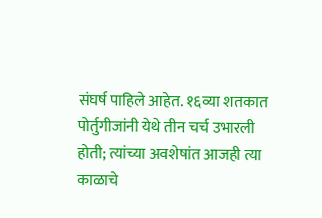संघर्ष पाहिले आहेत. १६व्या शतकात पोर्तुगीजांनी येथे तीन चर्च उभारली होती; त्यांच्या अवशेषांत आजही त्या काळाचे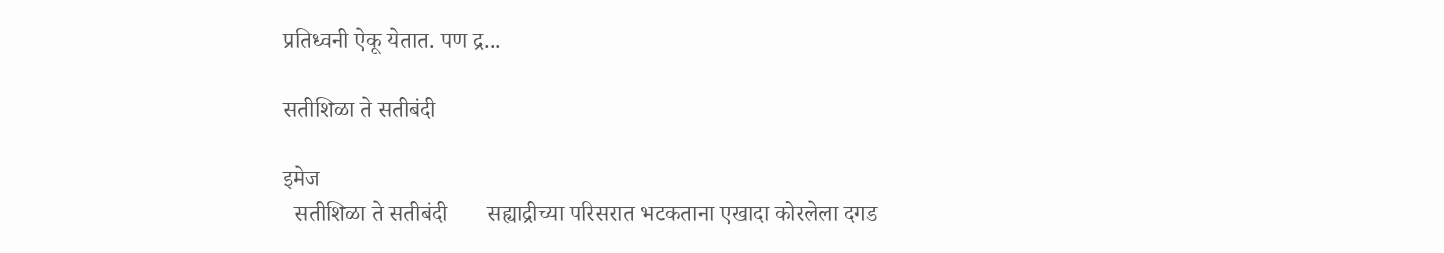प्रतिध्वनी ऐकू येतात. पण द्र...

सतीशिळा ते सतीबंदी

इमेज
  सतीशिळा ते सतीबंदी       सह्याद्रीच्या परिसरात भटकताना एखादा कोरलेला दगड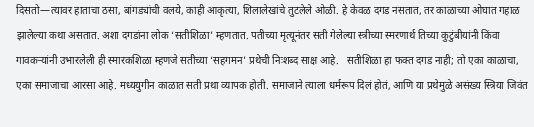दिसतो—त्यावर हाताचा ठसा, बांगड्यांची वलये, काही आकृत्या, शिलालेखांचे तुटलेले ओळी. हे केवळ दगड नसतात, तर काळाच्या ओघात गहाळ झालेल्या कथा असतात. अशा दगडांना लोक ‘सतीशिळा’ म्हणतात. पतीच्या मृत्यूनंतर सती गेलेल्या स्त्रीच्या स्मरणार्थ तिच्या कुटुंबीयांनी किंवा गावकऱ्यांनी उभारलेली ही स्मारकशिळा म्हणजे सतीच्या ‘सहगमन’ प्रथेची निःशब्द साक्ष आहे.   सतीशिळा हा फक्त दगड नाही; तो एका काळाचा, एका समाजाचा आरसा आहे. मध्ययुगीन काळात सती प्रथा व्यापक होती. समाजाने त्याला धर्मरूप दिलं होतं, आणि या प्रथेमुळे असंख्य स्त्रिया जिवंत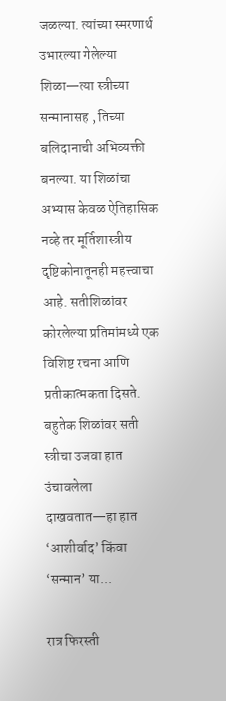जळल्या. त्यांच्या स्मरणार्थ उभारल्या गेलेल्या शिळा—त्या स्त्रीच्या सन्मानासह , तिच्या बलिदानाची अभिव्यक्ती बनल्या. या शिळांचा अभ्यास केवळ ऐतिहासिक नव्हे तर मूर्तिशास्त्रीय दृष्टिकोनातूनही महत्त्वाचा आहे. सतीशिळांवर कोरलेल्या प्रतिमांमध्ये एक विशिष्ट रचना आणि प्रतीकात्मकता दिसते. बहुतेक शिळांवर सती स्त्रीचा उजवा हात उंचावलेला दाखवतात—हा हात ‘आशीर्वाद’ किंवा ‘सन्मान’ या...

रात्र फिरस्ती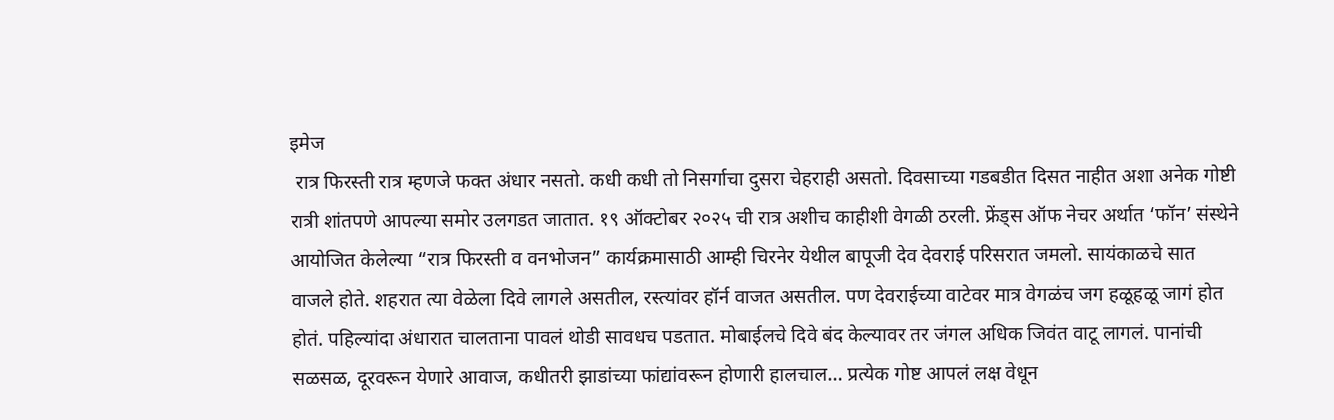इमेज
 रात्र फिरस्ती रात्र म्हणजे फक्त अंधार नसतो. कधी कधी तो निसर्गाचा दुसरा चेहराही असतो. दिवसाच्या गडबडीत दिसत नाहीत अशा अनेक गोष्टी रात्री शांतपणे आपल्या समोर उलगडत जातात. १९ ऑक्टोबर २०२५ ची रात्र अशीच काहीशी वेगळी ठरली. फ्रेंड्स ऑफ नेचर अर्थात ‘फॉन’ संस्थेने आयोजित केलेल्या “रात्र फिरस्ती व वनभोजन” कार्यक्रमासाठी आम्ही चिरनेर येथील बापूजी देव देवराई परिसरात जमलो. सायंकाळचे सात वाजले होते. शहरात त्या वेळेला दिवे लागले असतील, रस्त्यांवर हॉर्न वाजत असतील. पण देवराईच्या वाटेवर मात्र वेगळंच जग हळूहळू जागं होत होतं. पहिल्यांदा अंधारात चालताना पावलं थोडी सावधच पडतात. मोबाईलचे दिवे बंद केल्यावर तर जंगल अधिक जिवंत वाटू लागलं. पानांची सळसळ, दूरवरून येणारे आवाज, कधीतरी झाडांच्या फांद्यांवरून होणारी हालचाल… प्रत्येक गोष्ट आपलं लक्ष वेधून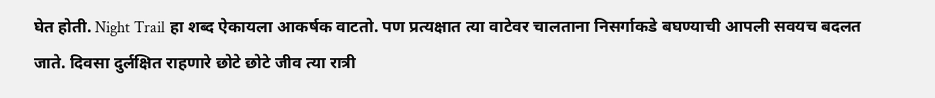घेत होती. Night Trail हा शब्द ऐकायला आकर्षक वाटतो. पण प्रत्यक्षात त्या वाटेवर चालताना निसर्गाकडे बघण्याची आपली सवयच बदलत जाते. दिवसा दुर्लक्षित राहणारे छोटे छोटे जीव त्या रात्री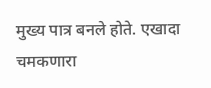मुख्य पात्र बनले होते. एखादा चमकणारा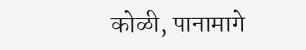कोळी, पानामागे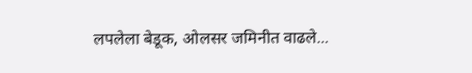लपलेला बेडूक, ओलसर जमिनीत वाढले...